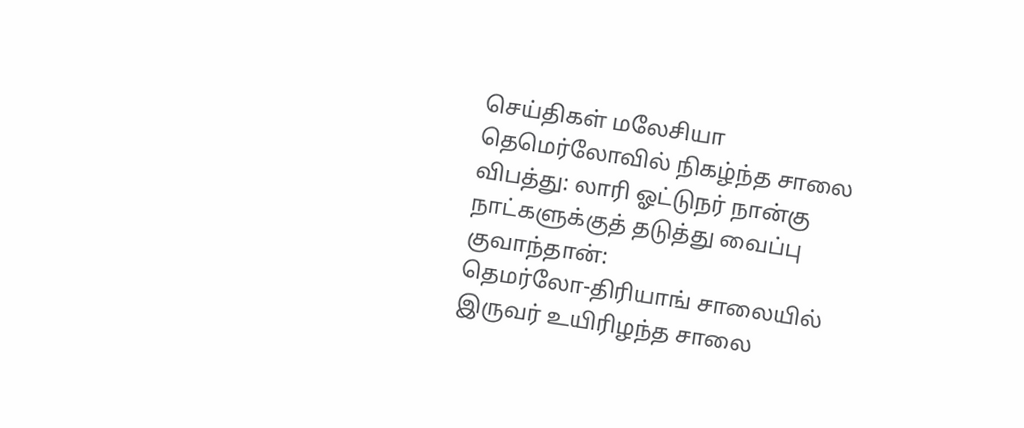செய்திகள் மலேசியா
தெமெர்லோவில் நிகழ்ந்த சாலை விபத்து: லாரி ஓட்டுநர் நான்கு நாட்களுக்குத் தடுத்து வைப்பு
குவாந்தான்:
தெமர்லோ-திரியாங் சாலையில் இருவர் உயிரிழந்த சாலை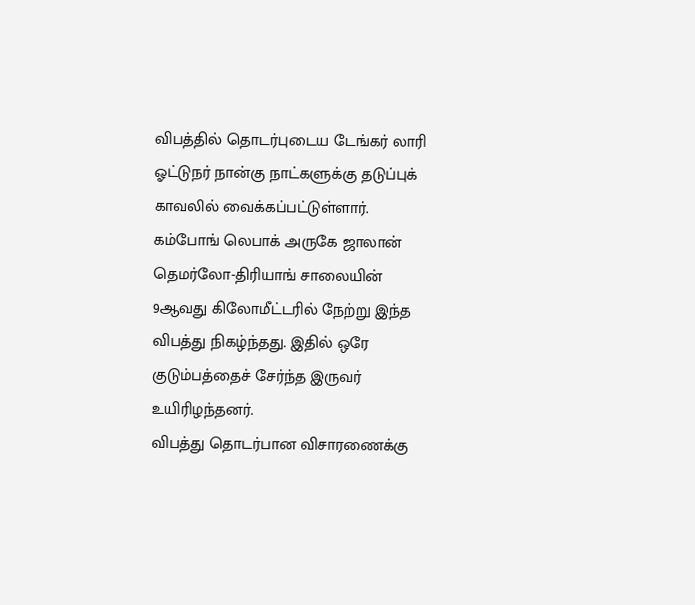விபத்தில் தொடர்புடைய டேங்கர் லாரி ஓட்டுநர் நான்கு நாட்களுக்கு தடுப்புக் காவலில் வைக்கப்பட்டுள்ளார்.
கம்போங் லெபாக் அருகே ஜாலான் தெமர்லோ-திரியாங் சாலையின் 9ஆவது கிலோமீட்டரில் நேற்று இந்த விபத்து நிகழ்ந்தது. இதில் ஒரே குடும்பத்தைச் சேர்ந்த இருவர் உயிரிழந்தனர்.
விபத்து தொடர்பான விசாரணைக்கு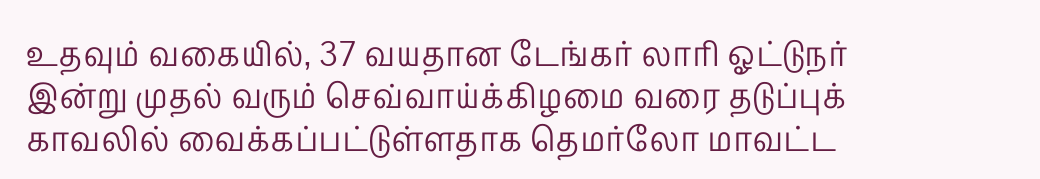உதவும் வகையில், 37 வயதான டேங்கர் லாரி ஓட்டுநர் இன்று முதல் வரும் செவ்வாய்க்கிழமை வரை தடுப்புக் காவலில் வைக்கப்பட்டுள்ளதாக தெமர்லோ மாவட்ட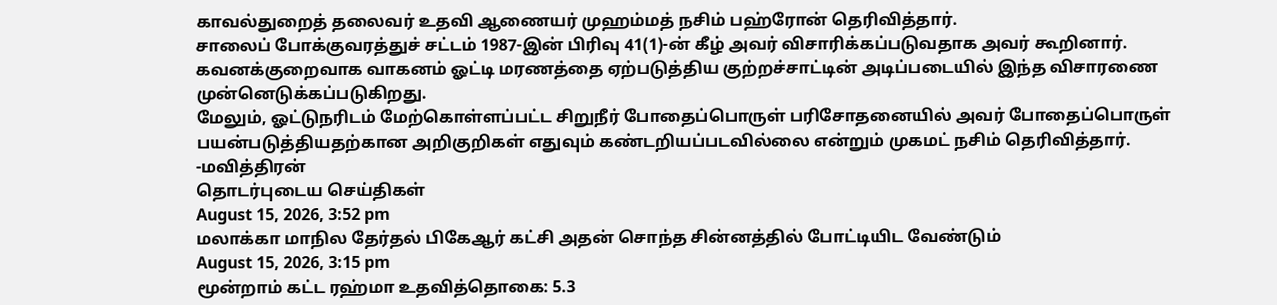காவல்துறைத் தலைவர் உதவி ஆணையர் முஹம்மத் நசிம் பஹ்ரோன் தெரிவித்தார்.
சாலைப் போக்குவரத்துச் சட்டம் 1987-இன் பிரிவு 41(1)-ன் கீழ் அவர் விசாரிக்கப்படுவதாக அவர் கூறினார்.
கவனக்குறைவாக வாகனம் ஓட்டி மரணத்தை ஏற்படுத்திய குற்றச்சாட்டின் அடிப்படையில் இந்த விசாரணை முன்னெடுக்கப்படுகிறது.
மேலும், ஓட்டுநரிடம் மேற்கொள்ளப்பட்ட சிறுநீர் போதைப்பொருள் பரிசோதனையில் அவர் போதைப்பொருள் பயன்படுத்தியதற்கான அறிகுறிகள் எதுவும் கண்டறியப்படவில்லை என்றும் முகமட் நசிம் தெரிவித்தார்.
-மவித்திரன்
தொடர்புடைய செய்திகள்
August 15, 2026, 3:52 pm
மலாக்கா மாநில தேர்தல் பிகேஆர் கட்சி அதன் சொந்த சின்னத்தில் போட்டியிட வேண்டும்
August 15, 2026, 3:15 pm
மூன்றாம் கட்ட ரஹ்மா உதவித்தொகை: 5.3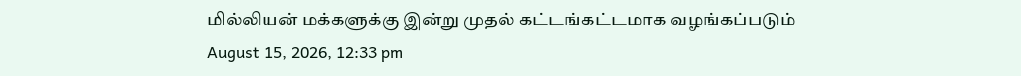மில்லியன் மக்களுக்கு இன்று முதல் கட்டங்கட்டமாக வழங்கப்படும்
August 15, 2026, 12:33 pm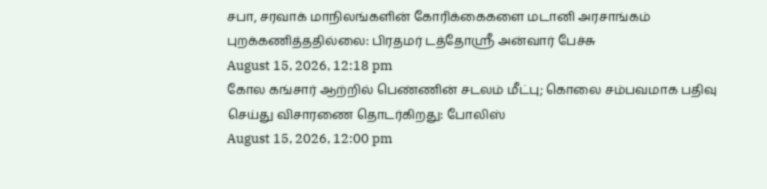சபா, சரவாக் மாநிலங்களின் கோரிக்கைகளை மடானி அரசாங்கம் புறக்கணித்ததில்லை: பிரதமர் டத்தோஶ்ரீ அன்வார் பேச்சு
August 15, 2026, 12:18 pm
கோல கங்சார் ஆற்றில் பெண்ணின் சடலம் மீட்பு; கொலை சம்பவமாக பதிவு செய்து விசாரணை தொடர்கிறது: போலிஸ்
August 15, 2026, 12:00 pm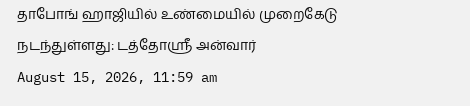தாபோங் ஹாஜியில் உண்மையில் முறைகேடு நடந்துள்ளது: டத்தோஸ்ரீ அன்வார்
August 15, 2026, 11:59 am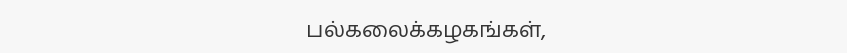பல்கலைக்கழகங்கள்,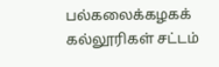பல்கலைக்கழகக் கல்லூரிகள் சட்டம்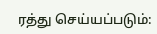ரத்து செய்யப்படும்: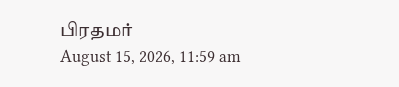பிரதமர்
August 15, 2026, 11:59 am